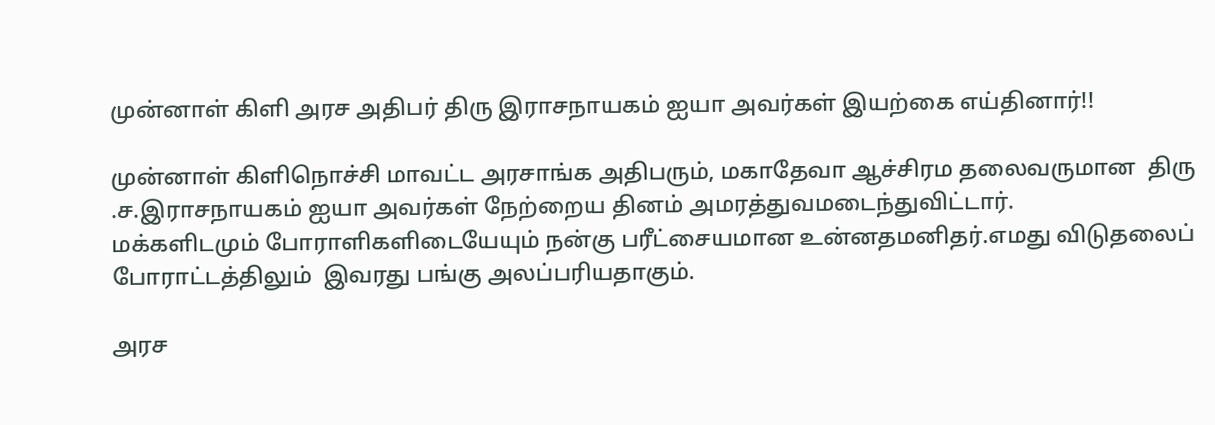முன்னாள் கிளி அரச அதிபர் திரு இராசநாயகம் ஐயா அவர்கள் இயற்கை எய்தினார்!!

முன்னாள் கிளிநொச்சி மாவட்ட அரசாங்க அதிபரும், மகாதேவா ஆச்சிரம தலைவருமான  திரு .ச.இராசநாயகம் ஐயா அவர்கள் நேற்றைய தினம் அமரத்துவமடைந்துவிட்டார்.
மக்களிடமும் போராளிகளிடையேயும் நன்கு பரீட்சையமான உன்னதமனிதர்.எமது விடுதலைப் போராட்டத்திலும்  இவரது பங்கு அலப்பரியதாகும்.

அரச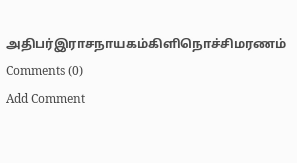அதிபர்இராசநாயகம்கிளிநொச்சிமரணம்
Comments (0)
Add Comment